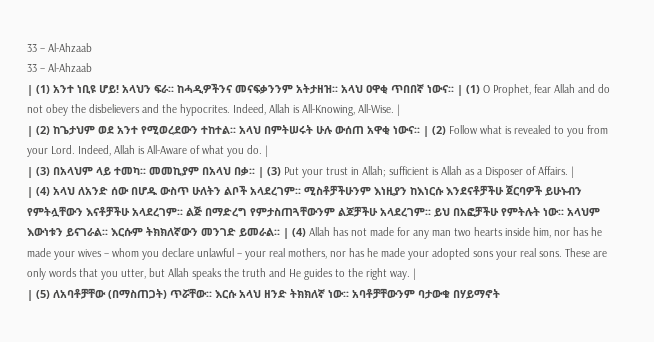33 – Al-Ahzaab
33 – Al-Ahzaab
| (1) አንተ ነቢዩ ሆይ! አላህን ፍራ፡፡ ከሓዲዎችንና መናፍቃንንም አትታዘዝ፡፡ አላህ ዐዋቂ ጥበበኛ ነውና፡፡ | (1) O Prophet, fear Allah and do not obey the disbelievers and the hypocrites. Indeed, Allah is All-Knowing, All-Wise. |
| (2) ከጌታህም ወደ አንተ የሚወረደውን ተከተል፡፡ አላህ በምትሠሩት ሁሉ ውሰጠ አዋቂ ነውና፡፡ | (2) Follow what is revealed to you from your Lord. Indeed, Allah is All-Aware of what you do. |
| (3) በአላህም ላይ ተመካ፡፡ መመኪያም በአላህ በቃ፡፡ | (3) Put your trust in Allah; sufficient is Allah as a Disposer of Affairs. |
| (4) አላህ ለአንድ ሰው በሆዱ ውስጥ ሁለትን ልቦች አላደረገም፡፡ ሚስቶቻችሁንም እነዚያን ከእነርሱ እንደናቶቻችሁ ጀርባዎች ይሁኑብን የምትሏቸውን እናቶቻችሁ አላደረገም፡፡ ልጅ በማድረግ የምታስጠጓቸውንም ልጆቻችሁ አላደረገም፡፡ ይህ በአፎቻችሁ የምትሉት ነው፡፡ አላህም እውነቱን ይናገራል፡፡ እርሱም ትክክለኛውን መንገድ ይመራል፡፡ | (4) Allah has not made for any man two hearts inside him, nor has he made your wives – whom you declare unlawful – your real mothers, nor has he made your adopted sons your real sons. These are only words that you utter, but Allah speaks the truth and He guides to the right way. |
| (5) ለአባቶቻቸው (በማስጠጋት) ጥሯቸው፡፡ እርሱ አላህ ዘንድ ትክክለኛ ነው፡፡ አባቶቻቸውንም ባታውቁ በሃይማኖት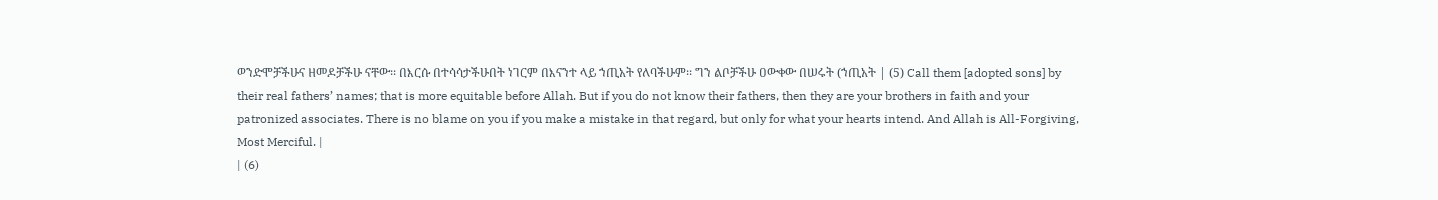ወንድሞቻችሁና ዘመዶቻችሁ ናቸው፡፡ በእርሱ በተሳሳታችሁበት ነገርም በእናንተ ላይ ኀጢአት የለባችሁም፡፡ ግን ልቦቻችሁ ዐውቀው በሠሩት (ኀጢአት | (5) Call them [adopted sons] by their real fathers’ names; that is more equitable before Allah. But if you do not know their fathers, then they are your brothers in faith and your patronized associates. There is no blame on you if you make a mistake in that regard, but only for what your hearts intend. And Allah is All-Forgiving, Most Merciful. |
| (6)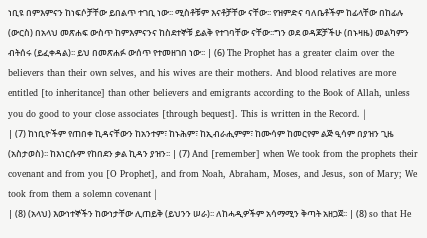ነቢዩ በምእምናን ከነፍሶቻቸው ይበልጥ ተገቢ ነው፡፡ ሚስቶቹም እናቶቻቸው ናቸው፡፡ የዝምድና ባለቤቶችም ከፊላቸው በከፊሉ (ውርስ) በአላህ መጽሐፍ ውስጥ ከምእምናንና ከስደተኞቹ ይልቅ የተገባቸው ናቸው፡፡ግን ወደ ወዳጆቻችሁ (በኑዛዜ) መልካምን ብትሰሩ (ይፈቀዳል)፡፡ ይህ በመጽሐፉ ውሰጥ የተመዘገበ ነው፡፡ | (6) The Prophet has a greater claim over the believers than their own selves, and his wives are their mothers. And blood relatives are more entitled [to inheritance] than other believers and emigrants according to the Book of Allah, unless you do good to your close associates [through bequest]. This is written in the Record. |
| (7) ከነቢዮችም የጠበቀ ኪዳናቸውን ከአንተም፣ ከኑሕም፣ ከኢብራሒምም፣ ከሙሳም ከመርየም ልጅ ዒሳም በያዝን ጊዜ (አስታወስ)፡፡ ከእነርሱም የከበደን ቃል ኪዳን ያዝን፡፡ | (7) And [remember] when We took from the prophets their covenant and from you [O Prophet], and from Noah, Abraham, Moses, and Jesus, son of Mary; We took from them a solemn covenant |
| (8) (አላህ) እውነተኞችን ከውነታቸው ሊጠይቅ (ይህንን ሠራ)፡፡ ለከሓዲዎችም አሳማሚን ቅጣት አዘጋጀ፡፡ | (8) so that He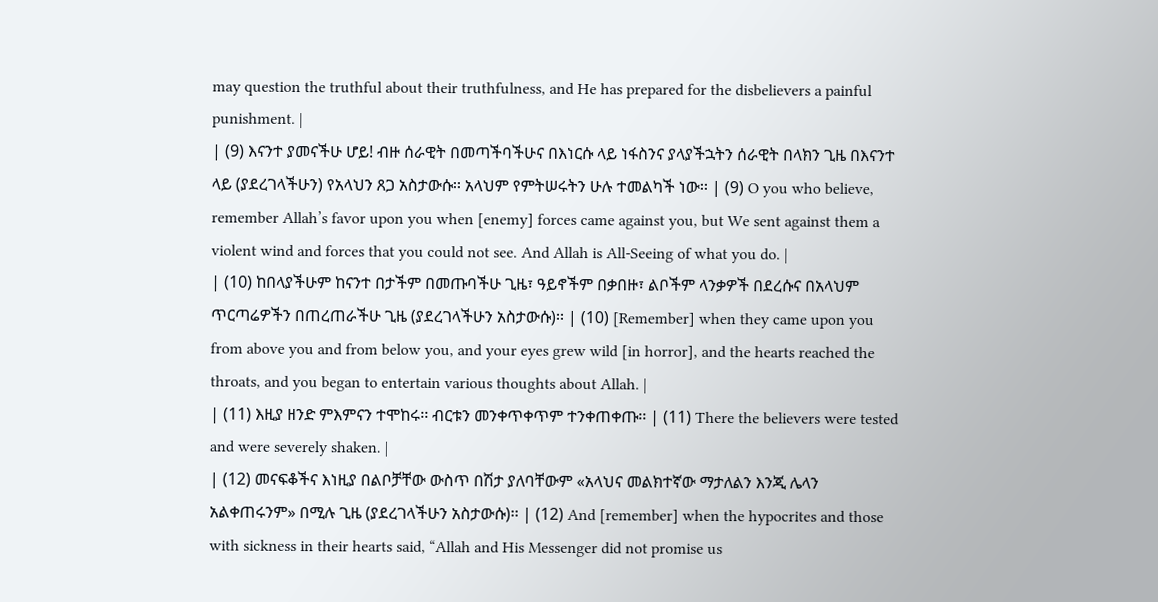may question the truthful about their truthfulness, and He has prepared for the disbelievers a painful punishment. |
| (9) እናንተ ያመናችሁ ሆይ! ብዙ ሰራዊት በመጣችባችሁና በእነርሱ ላይ ነፋስንና ያላያችኋትን ሰራዊት በላክን ጊዜ በእናንተ ላይ (ያደረገላችሁን) የአላህን ጸጋ አስታውሱ፡፡ አላህም የምትሠሩትን ሁሉ ተመልካች ነው፡፡ | (9) O you who believe, remember Allah’s favor upon you when [enemy] forces came against you, but We sent against them a violent wind and forces that you could not see. And Allah is All-Seeing of what you do. |
| (10) ከበላያችሁም ከናንተ በታችም በመጡባችሁ ጊዜ፣ ዓይኖችም በቃበዙ፣ ልቦችም ላንቃዎች በደረሱና በአላህም ጥርጣሬዎችን በጠረጠራችሁ ጊዜ (ያደረገላችሁን አስታውሱ)፡፡ | (10) [Remember] when they came upon you from above you and from below you, and your eyes grew wild [in horror], and the hearts reached the throats, and you began to entertain various thoughts about Allah. |
| (11) እዚያ ዘንድ ምእምናን ተሞከሩ፡፡ ብርቱን መንቀጥቀጥም ተንቀጠቀጡ፡፡ | (11) There the believers were tested and were severely shaken. |
| (12) መናፍቆችና እነዚያ በልቦቻቸው ውስጥ በሽታ ያለባቸውም «አላህና መልክተኛው ማታለልን እንጂ ሌላን አልቀጠሩንም» በሚሉ ጊዜ (ያደረገላችሁን አስታውሱ)፡፡ | (12) And [remember] when the hypocrites and those with sickness in their hearts said, “Allah and His Messenger did not promise us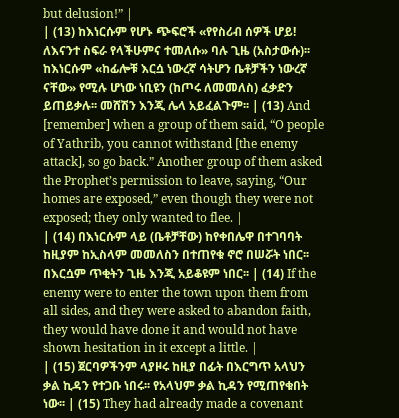but delusion!” |
| (13) ከእነርሱም የሆኑ ጭፍሮች «የየስሪብ ሰዎች ሆይ! ለእናንተ ስፍራ የላችሁምና ተመለሱ» ባሉ ጊዜ (አስታውሱ)፡፡ ከእነርሱም «ከፊሎቹ እርሷ ነውረኛ ሳትሆን ቤቶቻችን ነውረኛ ናቸው» የሚሉ ሆነው ነቢዩን (ከጦሩ ለመመለስ) ፈቃድን ይጠይቃሉ፡፡ መሸሽን እንጂ ሌላ አይፈልጉም፡፡ | (13) And [remember] when a group of them said, “O people of Yathrib, you cannot withstand [the enemy attack], so go back.” Another group of them asked the Prophet’s permission to leave, saying, “Our homes are exposed,” even though they were not exposed; they only wanted to flee. |
| (14) በእነርሱም ላይ (ቤቶቻቸው) ከየቀበሌዋ በተገባባት ከዚያም ከኢስላም መመለስን በተጠየቁ ኖሮ በሠሯት ነበር፡፡ በእርሷም ጥቂትን ጊዜ እንጂ አይቆዩም ነበር፡፡ | (14) If the enemy were to enter the town upon them from all sides, and they were asked to abandon faith, they would have done it and would not have shown hesitation in it except a little. |
| (15) ጀርባዎችንም ላያዞሩ ከዚያ በፊት በእርግጥ አላህን ቃል ኪዳን የተጋቡ ነበሩ፡፡ የአላህም ቃል ኪዳን የሚጠየቁበት ነው፡፡ | (15) They had already made a covenant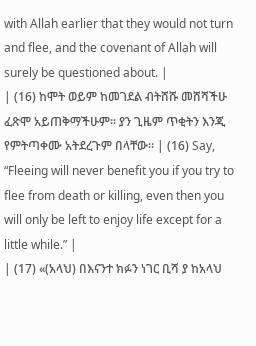with Allah earlier that they would not turn and flee, and the covenant of Allah will surely be questioned about. |
| (16) ከሞት ወይም ከመገደል ብትሸሹ መሸሻችሁ ፈጽሞ አይጠቅማችሁም፡፡ ያን ጊዜም ጥቂትን እንጂ የምትጣቀሙ አትደረጉም በላቸው፡፡ | (16) Say, “Fleeing will never benefit you if you try to flee from death or killing, even then you will only be left to enjoy life except for a little while.” |
| (17) «(አላህ) በእናንተ ክፉን ነገር ቢሻ ያ ከአላህ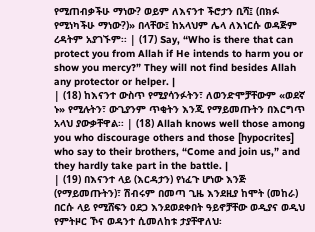የሚጠብቃችሁ ማነው? ወይም ለእናንተ ችሮታን ቢሻ፤ (በክፉ የሚነካችሁ ማነው?)» በላቸው፤ ከአላህም ሌላ ለእነርሱ ወዳጅም ረዳትም አያገኙም፡፡ | (17) Say, “Who is there that can protect you from Allah if He intends to harm you or show you mercy?” They will not find besides Allah any protector or helper. |
| (18) ከእናንተ ውስጥ የሚያሳንፉትን፣ ለወንድሞቻቸውም «ወደኛ ኑ» የሚሉትን፣ ውጊያንም ጥቂትን እንጂ የማይመጡትን በእርግጥ አላህ ያውቃቸዋል፡፡ | (18) Allah knows well those among you who discourage others and those [hypocrites] who say to their brothers, “Come and join us,” and they hardly take part in the battle. |
| (19) በእናንተ ላይ (እርዳታን) የነፈጉ ሆነው እንጅ (የማይመጡትን)፣ ሽብሩም በመጣ ጊዜ እንደዚያ ከሞት (መከራ) በርሱ ላይ የሚሸፍን ዐደጋ እንደወደቀበት ዓይኖቻቸው ወዲያና ወዲህ የምትዞር ኾና ወዳንተ ሲመለከቱ ታያቸዋለህ፡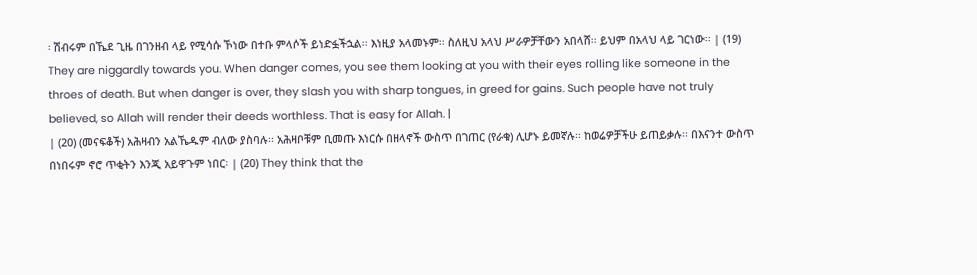፡ ሽብሩም በኼደ ጊዜ በገንዘብ ላይ የሚሳሱ ኾነው በተቡ ምላሶች ይነድፏችኋል፡፡ እነዚያ አላመኑም፡፡ ስለዚህ አላህ ሥራዎቻቸውን አበላሸ፡፡ ይህም በአላህ ላይ ገርነው፡፡ | (19) They are niggardly towards you. When danger comes, you see them looking at you with their eyes rolling like someone in the throes of death. But when danger is over, they slash you with sharp tongues, in greed for gains. Such people have not truly believed, so Allah will render their deeds worthless. That is easy for Allah. |
| (20) (መናፍቆች) አሕዛብን አልኼዱም ብለው ያስባሉ፡፡ አሕዛቦቹም ቢመጡ እነርሱ በዘላኖች ውስጥ በገጠር (የራቁ) ሊሆኑ ይመኛሉ፡፡ ከወሬዎቻችሁ ይጠይቃሉ፡፡ በእናንተ ውስጥ በነበሩም ኖሮ ጥቂትን እንጂ አይዋጉም ነበር፡ | (20) They think that the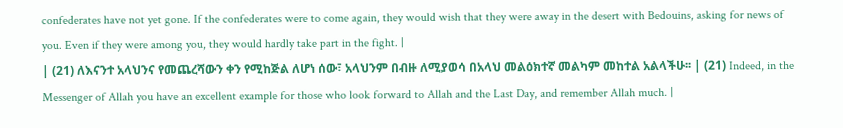confederates have not yet gone. If the confederates were to come again, they would wish that they were away in the desert with Bedouins, asking for news of you. Even if they were among you, they would hardly take part in the fight. |
| (21) ለእናንተ አላህንና የመጨረሻውን ቀን የሚከጅል ለሆነ ሰው፣ አላህንም በብዙ ለሚያወሳ በአላህ መልዕክተኛ መልካም መከተል አልላችሁ፡፡ | (21) Indeed, in the Messenger of Allah you have an excellent example for those who look forward to Allah and the Last Day, and remember Allah much. |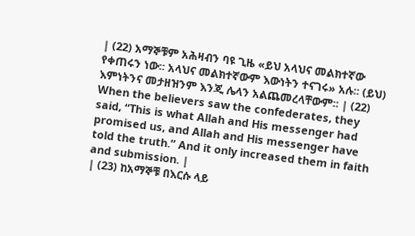| (22) አማኞቹም አሕዛብን ባዩ ጊዜ «ይህ አላህና መልክተኛው የቀጠሩን ነው፡፡ አላህና መልክተኛውም እውነትን ተናገሩ» አሉ፡፡ (ይህ) እምነትንና መታዘዝንም እንጂ ሌላን አልጨመረላቸውም፡፡ | (22) When the believers saw the confederates, they said, “This is what Allah and His messenger had promised us, and Allah and His messenger have told the truth.” And it only increased them in faith and submission. |
| (23) ከአማኞቹ በእርሱ ላይ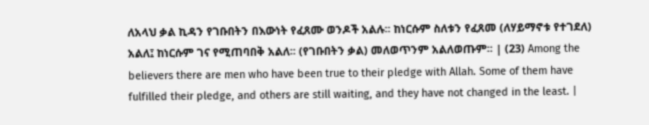ለአላህ ቃል ኪዳን የገቡበትን በእውነት የፈጸሙ ወንዶች አልሉ፡፡ ከነርሱም ስለቱን የፈጸመ (ለሃይማኖቱ የተገደለ) አልለ፤ ከነርሱም ገና የሚጠባበቅ አልለ፡፡ (የገቡበትን ቃል) መለወጥንም አልለወጡም፡፡ | (23) Among the believers there are men who have been true to their pledge with Allah. Some of them have fulfilled their pledge, and others are still waiting, and they have not changed in the least. |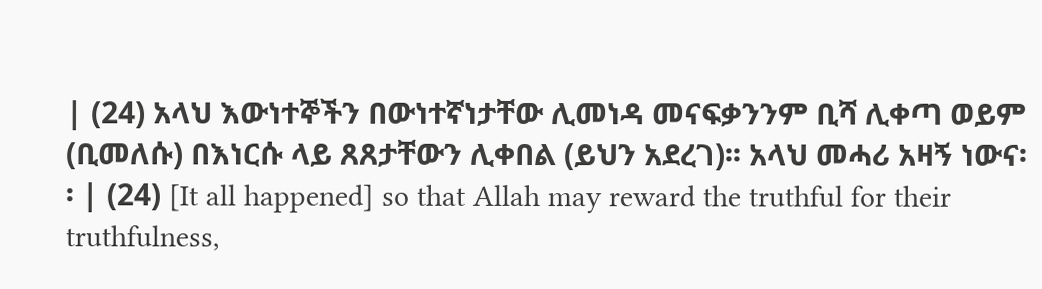| (24) አላህ እውነተኞችን በውነተኛነታቸው ሊመነዳ መናፍቃንንም ቢሻ ሊቀጣ ወይም (ቢመለሱ) በእነርሱ ላይ ጸጸታቸውን ሊቀበል (ይህን አደረገ)፡፡ አላህ መሓሪ አዛኝ ነውና፡፡ | (24) [It all happened] so that Allah may reward the truthful for their truthfulness,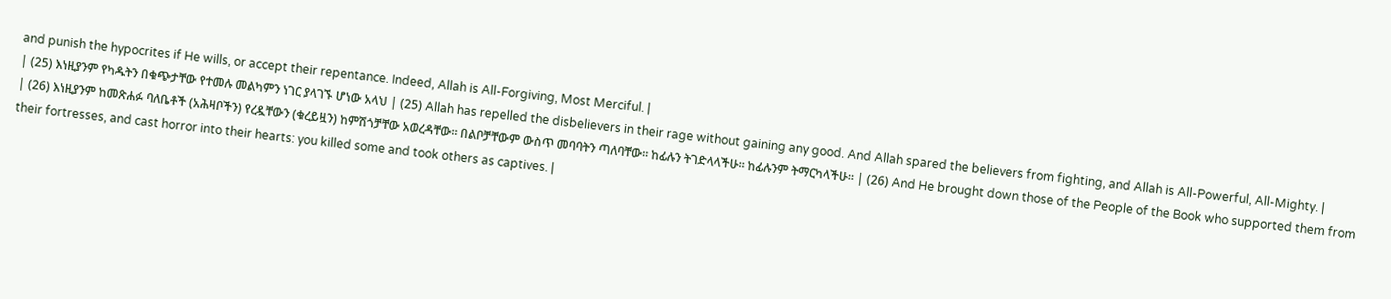and punish the hypocrites if He wills, or accept their repentance. Indeed, Allah is All-Forgiving, Most Merciful. |
| (25) እነዚያንም የካዱትን በቁጭታቸው የተመሉ መልካምን ነገር ያላገኙ ሆነው አላህ | (25) Allah has repelled the disbelievers in their rage without gaining any good. And Allah spared the believers from fighting, and Allah is All-Powerful, All-Mighty. |
| (26) እነዚያንም ከመጽሐፉ ባለቤቶች (አሕዛቦችን) የረዷቸውን (ቁረይዟን) ከምሽጎቻቸው አወረዳቸው፡፡ በልቦቻቸውም ውስጥ መባባትን ጣለባቸው፡፡ ከፊሉን ትገድላላችሁ፡፡ ከፊሉንም ትማርካላችሁ፡፡ | (26) And He brought down those of the People of the Book who supported them from their fortresses, and cast horror into their hearts: you killed some and took others as captives. |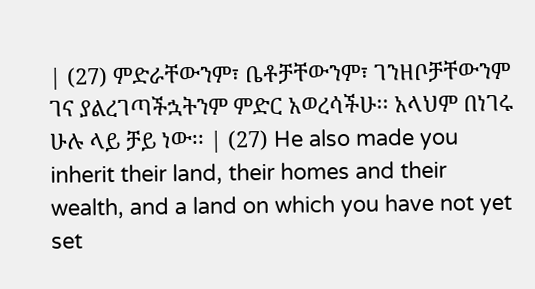| (27) ምድራቸውንም፣ ቤቶቻቸውንም፣ ገንዘቦቻቸውንም ገና ያልረገጣችኋትንም ምድር አወረሳችሁ፡፡ አላህም በነገሩ ሁሉ ላይ ቻይ ነው፡፡ | (27) He also made you inherit their land, their homes and their wealth, and a land on which you have not yet set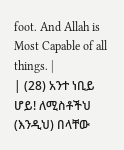foot. And Allah is Most Capable of all things. |
| (28) አንተ ነቢይ ሆይ! ለሚስቶችህ (እንዲህ) በላቸው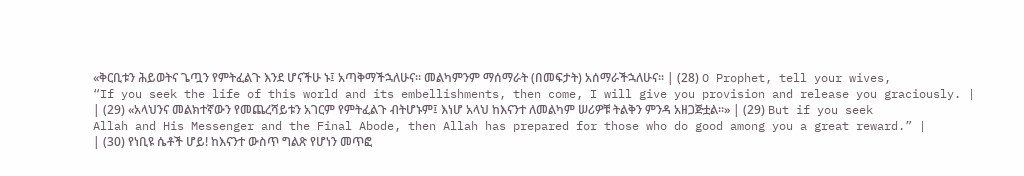«ቅርቢቱን ሕይወትና ጌጧን የምትፈልጉ እንደ ሆናችሁ ኑ፤ አጣቅማችኋለሁና፡፡ መልካምንም ማሰማራት (በመፍታት) አሰማራችኋለሁና፡፡ | (28) O Prophet, tell your wives, “If you seek the life of this world and its embellishments, then come, I will give you provision and release you graciously. |
| (29) «አላህንና መልክተኛውን የመጨረሻይቱን አገርም የምትፈልጉ ብትሆኑም፤ እነሆ አላህ ከእናንተ ለመልካም ሠሪዎቹ ትልቅን ምንዳ አዘጋጅቷል፡፡» | (29) But if you seek Allah and His Messenger and the Final Abode, then Allah has prepared for those who do good among you a great reward.” |
| (30) የነቢዩ ሴቶች ሆይ! ከእናንተ ውስጥ ግልጽ የሆነን መጥፎ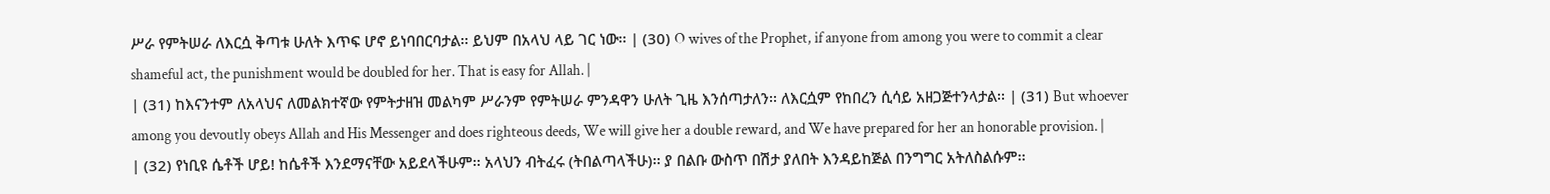ሥራ የምትሠራ ለእርሷ ቅጣቱ ሁለት እጥፍ ሆኖ ይነባበርባታል፡፡ ይህም በአላህ ላይ ገር ነው፡፡ | (30) O wives of the Prophet, if anyone from among you were to commit a clear shameful act, the punishment would be doubled for her. That is easy for Allah. |
| (31) ከእናንተም ለአላህና ለመልክተኛው የምትታዘዝ መልካም ሥራንም የምትሠራ ምንዳዋን ሁለት ጊዜ እንሰጣታለን፡፡ ለእርሷም የከበረን ሲሳይ አዘጋጅተንላታል፡፡ | (31) But whoever among you devoutly obeys Allah and His Messenger and does righteous deeds, We will give her a double reward, and We have prepared for her an honorable provision. |
| (32) የነቢዩ ሴቶች ሆይ! ከሴቶች እንደማናቸው አይደላችሁም፡፡ አላህን ብትፈሩ (ትበልጣላችሁ)፡፡ ያ በልቡ ውስጥ በሽታ ያለበት እንዳይከጅል በንግግር አትለስልሱም፡፡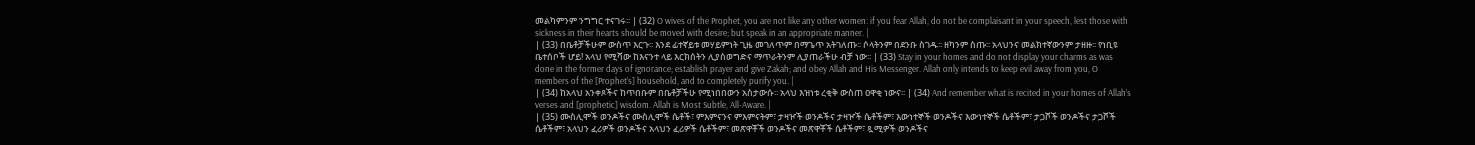መልካምንም ንግግር ተናገሩ፡፡ | (32) O wives of the Prophet, you are not like any other women: if you fear Allah, do not be complaisant in your speech, lest those with sickness in their hearts should be moved with desire; but speak in an appropriate manner. |
| (33) በቤቶቻችሁም ውስጥ እርጉ፡፡ እንደ ፊተኛይቱ መሃይምነት ጊዜ መገለጥም በማጌጥ አትገለጡ፡፡ ሶላትንም በደንቡ ስገዱ፡፡ ዘካንም ስጡ፡፡ አላህንና መልክተኛውንም ታዘዙ፡፡ የነቢዩ ቤተሰቦች ሆይ! አላህ የሚሻው ከእናንተ ላይ እርክሰትን ሊያስወግድና ማጥራትንም ሊያጠራችሁ ብቻ ነው፡፡ | (33) Stay in your homes and do not display your charms as was done in the former days of ignorance; establish prayer and give Zakah; and obey Allah and His Messenger. Allah only intends to keep evil away from you, O members of the [Prophet’s] household, and to completely purify you. |
| (34) ከአላህ አንቀጾችና ከጥበቡም በቤቶቻችሁ የሚነበበውን አስታውሱ፡፡ አላህ እዝነቱ ረቂቅ ውስጠ ዐዋቂ ነውና፡፡ | (34) And remember what is recited in your homes of Allah’s verses and [prophetic] wisdom. Allah is Most Subtle, All-Aware. |
| (35) ሙስሊሞች ወንዶችና ሙስሊሞች ሴቶች፣ ምእምናንና ምእምናትም፣ ታዛዦች ወንዶችና ታዛዦች ሴቶችም፣ እውነተኞች ወንዶችና እውነተኞች ሴቶችም፣ ታጋሾች ወንዶችና ታጋሾች ሴቶችም፣ አላህን ፈሪዎች ወንዶችና አላህን ፈሪዎች ሴቶችም፣ መጽዋቾች ወንዶችና መጽዋቾች ሴቶችም፣ ጿሚዎች ወንዶችና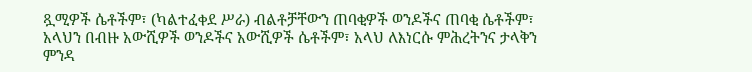ጿሚዎች ሴቶችም፣ (ካልተፈቀደ ሥራ) ብልቶቻቸውን ጠባቂዎች ወንዶችና ጠባቂ ሴቶችም፣ አላህን በብዙ አውሺዎች ወንዶችና አውሺዎች ሴቶችም፣ አላህ ለእነርሱ ምሕረትንና ታላቅን ምንዳ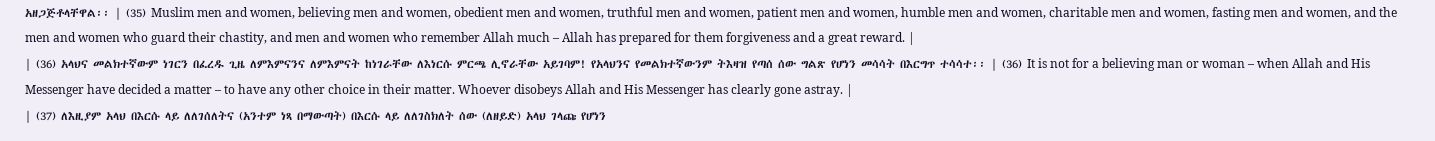አዘጋጅቶላቸዋል፡፡ | (35) Muslim men and women, believing men and women, obedient men and women, truthful men and women, patient men and women, humble men and women, charitable men and women, fasting men and women, and the men and women who guard their chastity, and men and women who remember Allah much – Allah has prepared for them forgiveness and a great reward. |
| (36) አላህና መልክተኛውም ነገርን በፈረዱ ጊዜ ለምእምናንና ለምእምናት ከነገራቸው ለእነርሱ ምርጫ ሊኖራቸው አይገባም! የአላህንና የመልክተኛውንም ትእዛዝ የጣሰ ሰው ግልጽ የሆነን መሳሳት በእርግጥ ተሳሳተ፡፡ | (36) It is not for a believing man or woman – when Allah and His Messenger have decided a matter – to have any other choice in their matter. Whoever disobeys Allah and His Messenger has clearly gone astray. |
| (37) ለእዚያም አላህ በእርሱ ላይ ለለገሰለትና (አንተም ነጻ በማውጣት) በእርሱ ላይ ለለገስክለት ሰው (ለዘይድ) አላህ ገላጩ የሆነን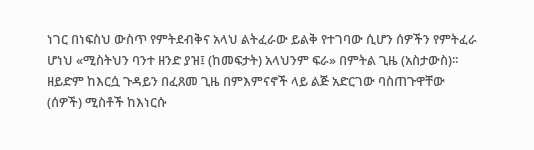ነገር በነፍስህ ውስጥ የምትደብቅና አላህ ልትፈራው ይልቅ የተገባው ሲሆን ሰዎችን የምትፈራ ሆነህ «ሚስትህን ባንተ ዘንድ ያዝ፤ (ከመፍታት) አላህንም ፍራ» በምትል ጊዜ (አስታውስ)፡፡ ዘይድም ከእርሷ ጉዳይን በፈጸመ ጊዜ በምእምናኖች ላይ ልጅ አድርገው ባስጠጉዋቸው (ሰዎች) ሚስቶች ከእነርሱ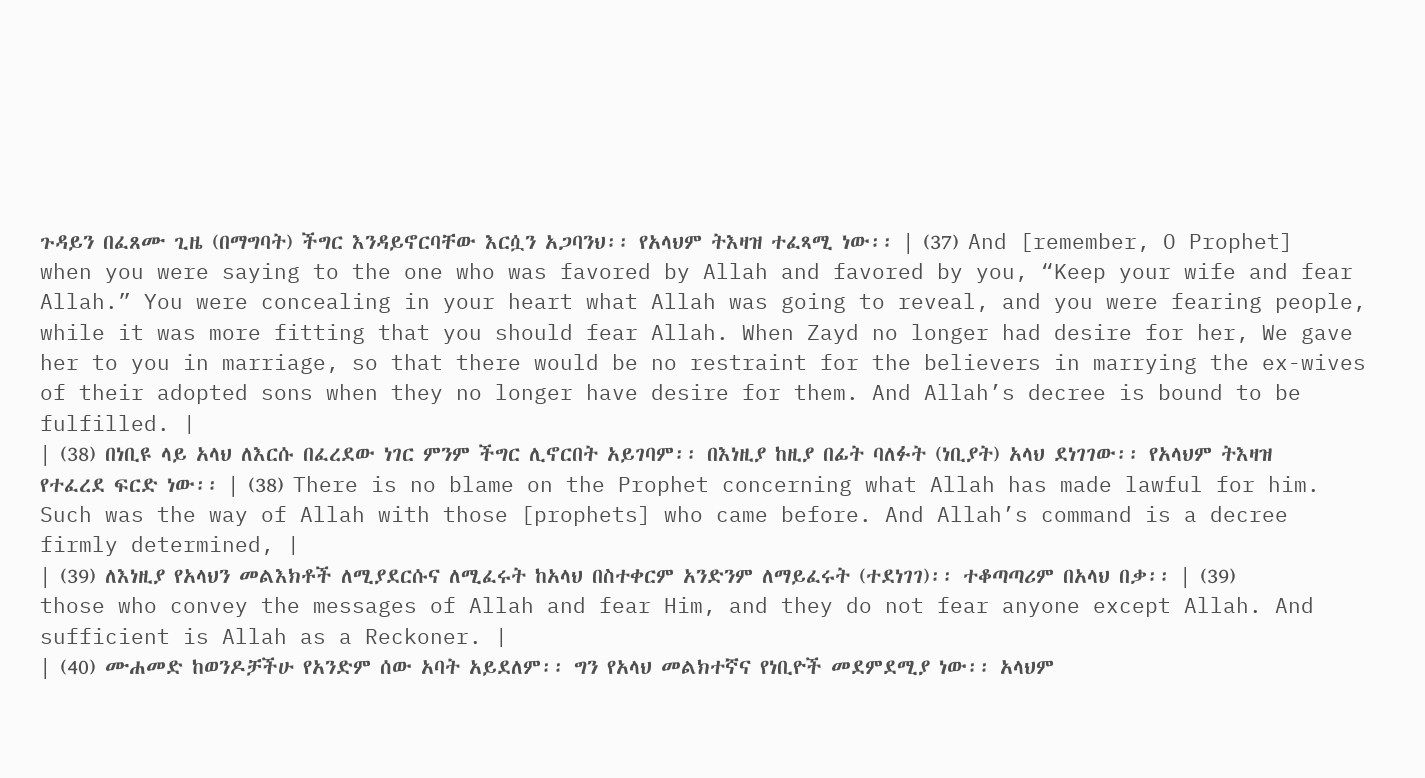ጉዳይን በፈጸሙ ጊዜ (በማግባት) ችግር እንዳይኖርባቸው እርሷን አጋባንህ፡፡ የአላህም ትእዛዝ ተፈጻሚ ነው፡፡ | (37) And [remember, O Prophet] when you were saying to the one who was favored by Allah and favored by you, “Keep your wife and fear Allah.” You were concealing in your heart what Allah was going to reveal, and you were fearing people, while it was more fitting that you should fear Allah. When Zayd no longer had desire for her, We gave her to you in marriage, so that there would be no restraint for the believers in marrying the ex-wives of their adopted sons when they no longer have desire for them. And Allah’s decree is bound to be fulfilled. |
| (38) በነቢዩ ላይ አላህ ለእርሱ በፈረደው ነገር ምንም ችግር ሊኖርበት አይገባም፡፡ በእነዚያ ከዚያ በፊት ባለፉት (ነቢያት) አላህ ደነገገው፡፡ የአላህም ትእዛዝ የተፈረደ ፍርድ ነው፡፡ | (38) There is no blame on the Prophet concerning what Allah has made lawful for him. Such was the way of Allah with those [prophets] who came before. And Allah’s command is a decree firmly determined, |
| (39) ለእነዚያ የአላህን መልእክቶች ለሚያደርሱና ለሚፈሩት ከአላህ በስተቀርም አንድንም ለማይፈሩት (ተደነገገ)፡፡ ተቆጣጣሪም በአላህ በቃ፡፡ | (39) those who convey the messages of Allah and fear Him, and they do not fear anyone except Allah. And sufficient is Allah as a Reckoner. |
| (40) ሙሐመድ ከወንዶቻችሁ የአንድም ሰው አባት አይደለም፡፡ ግን የአላህ መልክተኛና የነቢዮች መደምደሚያ ነው፡፡ አላህም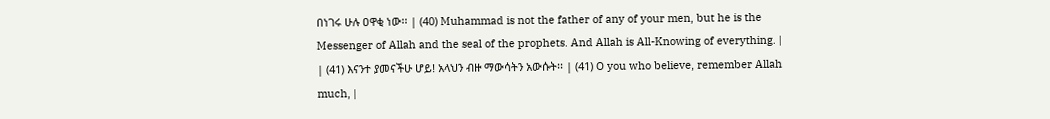በነገሩ ሁሉ ዐዋቂ ነው፡፡ | (40) Muhammad is not the father of any of your men, but he is the Messenger of Allah and the seal of the prophets. And Allah is All-Knowing of everything. |
| (41) እናንተ ያመናችሁ ሆይ! አላህን ብዙ ማውሳትን አውሱት፡፡ | (41) O you who believe, remember Allah much, |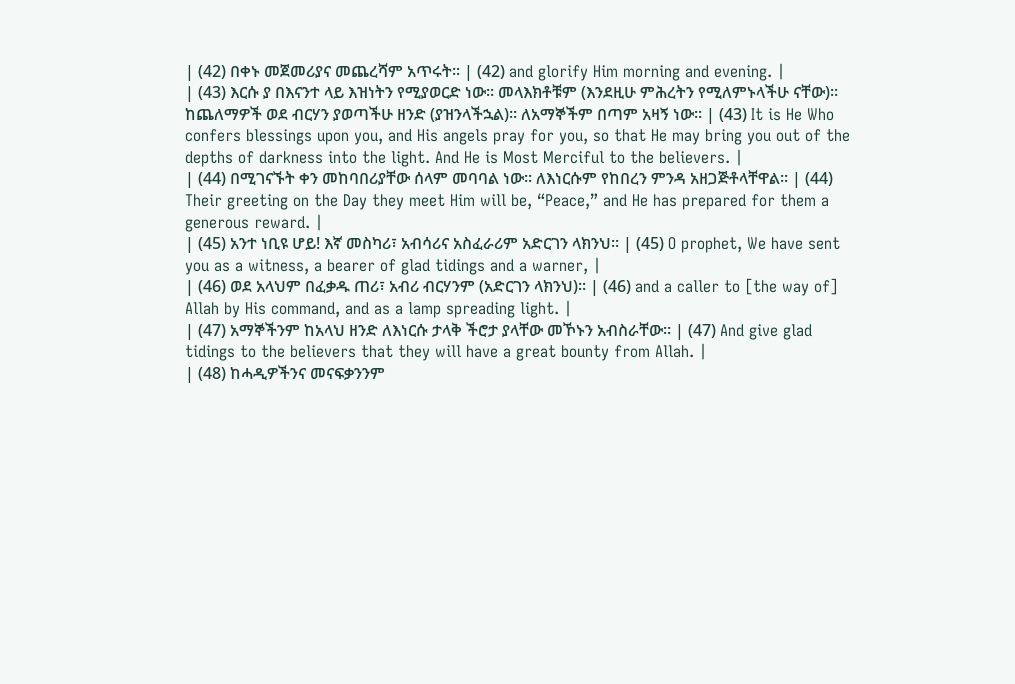| (42) በቀኑ መጀመሪያና መጨረሻም አጥሩት፡፡ | (42) and glorify Him morning and evening. |
| (43) እርሱ ያ በእናንተ ላይ እዝነትን የሚያወርድ ነው፡፡ መላእክቶቹም (እንደዚሁ ምሕረትን የሚለምኑላችሁ ናቸው)፡፡ ከጨለማዎች ወደ ብርሃን ያወጣችሁ ዘንድ (ያዝንላችኋል)፡፡ ለአማኞችም በጣም አዛኝ ነው፡፡ | (43) It is He Who confers blessings upon you, and His angels pray for you, so that He may bring you out of the depths of darkness into the light. And He is Most Merciful to the believers. |
| (44) በሚገናኙት ቀን መከባበሪያቸው ሰላም መባባል ነው፡፡ ለእነርሱም የከበረን ምንዳ አዘጋጅቶላቸዋል፡፡ | (44) Their greeting on the Day they meet Him will be, “Peace,” and He has prepared for them a generous reward. |
| (45) አንተ ነቢዩ ሆይ! እኛ መስካሪ፣ አብሳሪና አስፈራሪም አድርገን ላክንህ፡፡ | (45) O prophet, We have sent you as a witness, a bearer of glad tidings and a warner, |
| (46) ወደ አላህም በፈቃዱ ጠሪ፣ አብሪ ብርሃንም (አድርገን ላክንህ)፡፡ | (46) and a caller to [the way of] Allah by His command, and as a lamp spreading light. |
| (47) አማኞችንም ከአላህ ዘንድ ለእነርሱ ታላቅ ችሮታ ያላቸው መኾኑን አብስራቸው፡፡ | (47) And give glad tidings to the believers that they will have a great bounty from Allah. |
| (48) ከሓዲዎችንና መናፍቃንንም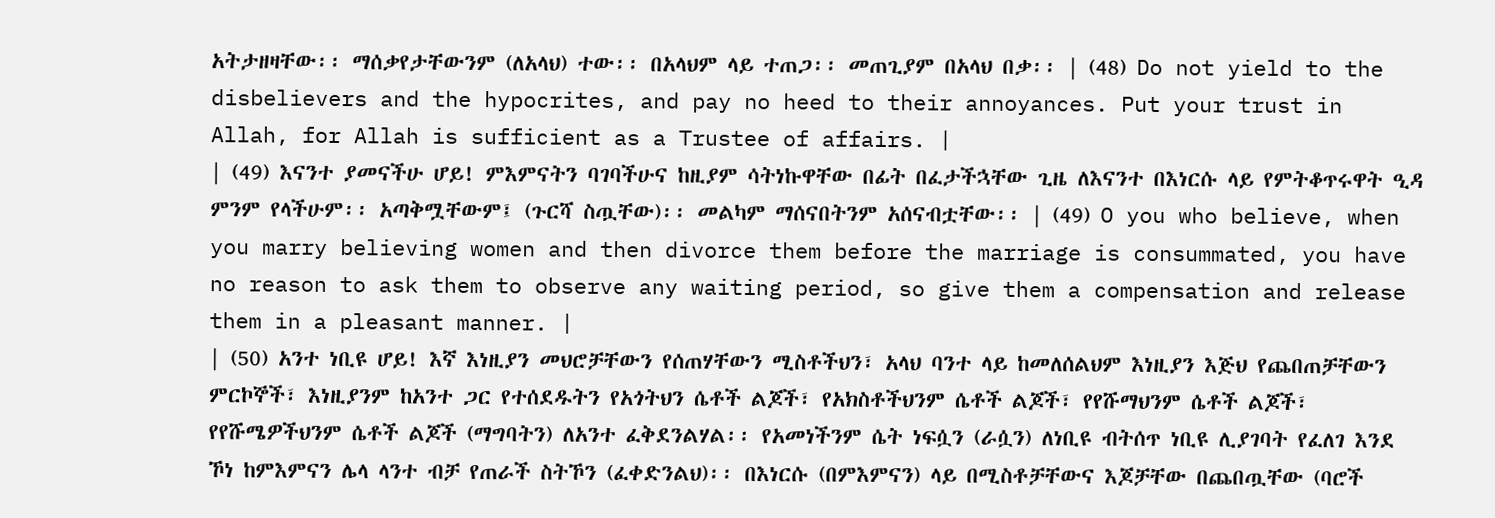አትታዘዛቸው፡፡ ማሰቃየታቸውንም (ለአላህ) ተው፡፡ በአላህም ላይ ተጠጋ፡፡ መጠጊያም በአላህ በቃ፡፡ | (48) Do not yield to the disbelievers and the hypocrites, and pay no heed to their annoyances. Put your trust in Allah, for Allah is sufficient as a Trustee of affairs. |
| (49) እናንተ ያመናችሁ ሆይ! ምእምናትን ባገባችሁና ከዚያም ሳትነኩዋቸው በፊት በፈታችኋቸው ጊዜ ለእናንተ በእነርሱ ላይ የምትቆጥሩዋት ዒዳ ምንም የላችሁም፡፡ አጣቅሟቸውም፤ (ጉርሻ ስጧቸው)፡፡ መልካም ማሰናበትንም አሰናብቷቸው፡፡ | (49) O you who believe, when you marry believing women and then divorce them before the marriage is consummated, you have no reason to ask them to observe any waiting period, so give them a compensation and release them in a pleasant manner. |
| (50) አንተ ነቢዩ ሆይ! እኛ እነዚያን መህሮቻቸውን የሰጠሃቸውን ሚስቶችህን፣ አላህ ባንተ ላይ ከመለሰልህም እነዚያን እጅህ የጨበጠቻቸውን ምርኮኞች፣ እነዚያንም ከአንተ ጋር የተሰደዱትን የአጎትህን ሴቶች ልጆች፣ የአክስቶችህንም ሴቶች ልጆች፣ የየሹማህንም ሴቶች ልጆች፣ የየሹሜዎችህንም ሴቶች ልጆች (ማግባትን) ለአንተ ፈቅደንልሃል፡፡ የአመነችንም ሴት ነፍሷን (ራሷን) ለነቢዩ ብትሰጥ ነቢዩ ሊያገባት የፈለገ እንደ ኾነ ከምእምናን ሌላ ላንተ ብቻ የጠራች ስትኾን (ፈቀድንልህ)፡፡ በእነርሱ (በምእምናን) ላይ በሚስቶቻቸውና እጆቻቸው በጨበጧቸው (ባሮች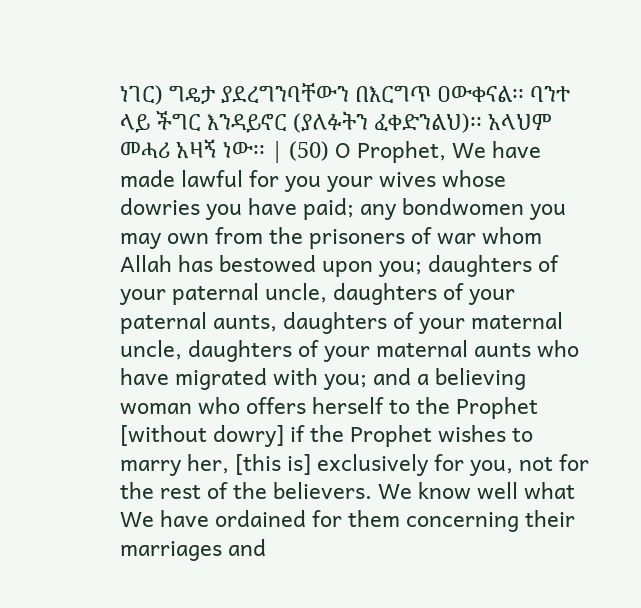ነገር) ግዴታ ያደረግንባቸውን በእርግጥ ዐውቀናል፡፡ ባንተ ላይ ችግር እንዳይኖር (ያለፉትን ፈቀድንልህ)፡፡ አላህም መሓሪ አዛኝ ነው፡፡ | (50) O Prophet, We have made lawful for you your wives whose dowries you have paid; any bondwomen you may own from the prisoners of war whom Allah has bestowed upon you; daughters of your paternal uncle, daughters of your paternal aunts, daughters of your maternal uncle, daughters of your maternal aunts who have migrated with you; and a believing woman who offers herself to the Prophet [without dowry] if the Prophet wishes to marry her, [this is] exclusively for you, not for the rest of the believers. We know well what We have ordained for them concerning their marriages and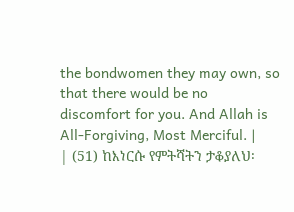the bondwomen they may own, so that there would be no discomfort for you. And Allah is All-Forgiving, Most Merciful. |
| (51) ከእነርሱ የምትሻትን ታቆያለህ፡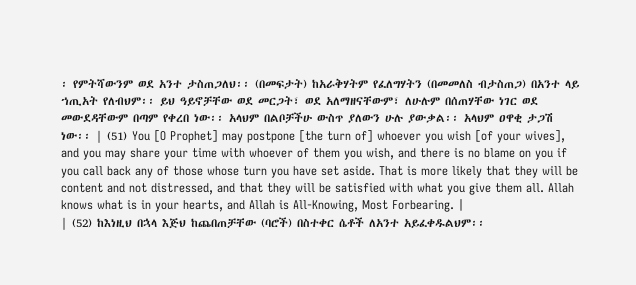፡ የምትሻውንም ወደ አንተ ታስጠጋለህ፡፡ (በመፍታት) ከአራቅሃትም የፈለግሃትን (በመመለስ ብታስጠጋ) በአንተ ላይ ኀጢአት የለብህም፡፡ ይህ ዓይኖቻቸው ወደ መርጋት፣ ወደ አለማዘናቸውም፣ ለሁሉም በሰጠሃቸው ነገር ወደ መውደዳቸውም በጣም የቀረበ ነው፡፡ አላህም በልቦቻችሁ ውስጥ ያለውን ሁሉ ያውቃል፡፡ አላህም ዐዋቂ ታጋሽ ነው፡፡ | (51) You [O Prophet] may postpone [the turn of] whoever you wish [of your wives], and you may share your time with whoever of them you wish, and there is no blame on you if you call back any of those whose turn you have set aside. That is more likely that they will be content and not distressed, and that they will be satisfied with what you give them all. Allah knows what is in your hearts, and Allah is All-Knowing, Most Forbearing. |
| (52) ከእነዚህ በኋላ እጅህ ከጨበጠቻቸው (ባሮች) በስተቀር ሴቶች ለአንተ አይፈቀዱልህም፡፡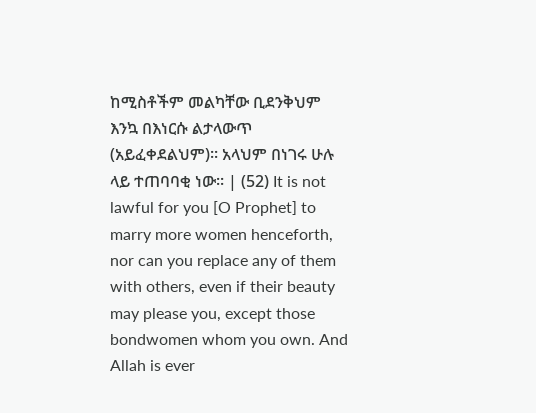ከሚስቶችም መልካቸው ቢደንቅህም እንኳ በእነርሱ ልታላውጥ (አይፈቀደልህም)፡፡ አላህም በነገሩ ሁሉ ላይ ተጠባባቂ ነው፡፡ | (52) It is not lawful for you [O Prophet] to marry more women henceforth, nor can you replace any of them with others, even if their beauty may please you, except those bondwomen whom you own. And Allah is ever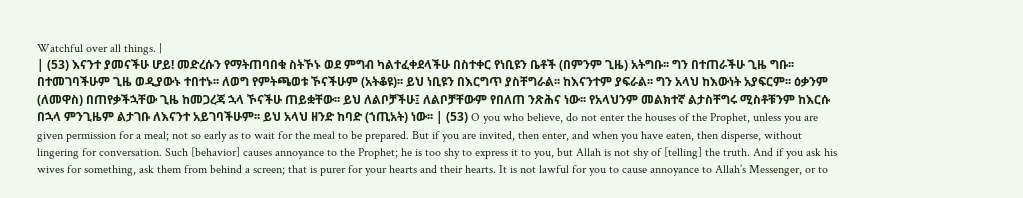Watchful over all things. |
| (53) እናንተ ያመናችሁ ሆይ! መድረሱን የማትጠባበቁ ስትኾኑ ወደ ምግብ ካልተፈቀደላችሁ በስተቀር የነቢዩን ቤቶች (በምንም ጊዜ) አትግቡ፡፡ ግን በተጠራችሁ ጊዜ ግቡ፡፡ በተመገባችሁም ጊዜ ወዲያውኑ ተበተኑ፡፡ ለወግ የምትጫወቱ ኾናችሁም (አትቆዩ)፡፡ ይህ ነቢዩን በእርግጥ ያስቸግራል፡፡ ከእናንተም ያፍራል፡፡ ግን አላህ ከእውነት አያፍርም፡፡ ዕቃንም (ለመዋስ) በጠየቃችኋቸው ጊዜ ከመጋረጃ ኋላ ኾናችሁ ጠይቋቸው፡፡ ይህ ለልቦቻችሁ፤ ለልቦቻቸውም የበለጠ ንጽሕና ነው፡፡ የአላህንም መልክተኛ ልታስቸግሩ ሚስቶቹንም ከእርሱ በኋላ ምንጊዜም ልታገቡ ለእናንተ አይገባችሁም፡፡ ይህ አላህ ዘንድ ከባድ (ኀጢአት) ነው፡፡ | (53) O you who believe, do not enter the houses of the Prophet, unless you are given permission for a meal; not so early as to wait for the meal to be prepared. But if you are invited, then enter, and when you have eaten, then disperse, without lingering for conversation. Such [behavior] causes annoyance to the Prophet; he is too shy to express it to you, but Allah is not shy of [telling] the truth. And if you ask his wives for something, ask them from behind a screen; that is purer for your hearts and their hearts. It is not lawful for you to cause annoyance to Allah’s Messenger, or to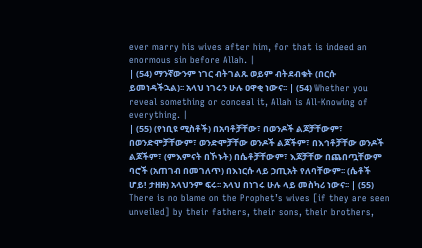ever marry his wives after him, for that is indeed an enormous sin before Allah. |
| (54) ማንኛውንም ነገር ብትገልጹ ወይም ብትደብቁት (በርሱ ይመነዳችኋል)፡፡ አላህ ነገሩን ሁሉ ዐዋቂ ነውና፡፡ | (54) Whether you reveal something or conceal it, Allah is All-Knowing of everything. |
| (55) (የነቢዩ ሚስቶች) በአባቶቻቸው፣ በወንዶች ልጆቻቸውም፣ በወንድሞቻቸውም፣ ወንድሞቻቸው ወንዶች ልጆችም፣ በእኅቶቻቸው ወንዶች ልጆችም፣ (ምእምናት በኾኑት) በሴቶቻቸውም፣ እጆቻቸው በጨበጧቸውም ባሮች (አጠገብ በመገለጥ) በእነርሱ ላይ ኃጢአት የለባቸውም፡፡ (ሴቶች ሆይ! ታዘዙ) አላህንም ፍሩ፡፡ አላህ በነገሩ ሁሉ ላይ መስካሪ ነውና፡፡ | (55) There is no blame on the Prophet’s wives [if they are seen unveiled] by their fathers, their sons, their brothers,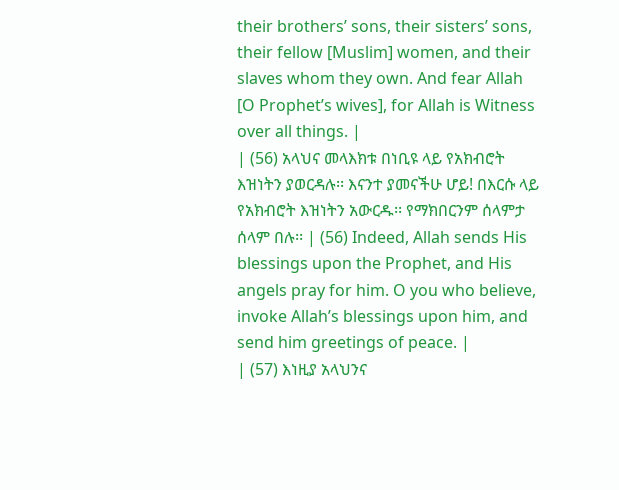their brothers’ sons, their sisters’ sons, their fellow [Muslim] women, and their slaves whom they own. And fear Allah [O Prophet’s wives], for Allah is Witness over all things. |
| (56) አላህና መላእክቱ በነቢዩ ላይ የአክብሮት እዝነትን ያወርዳሉ፡፡ እናንተ ያመናችሁ ሆይ! በእርሱ ላይ የአክብሮት እዝነትን አውርዱ፡፡ የማክበርንም ሰላምታ ሰላም በሉ፡፡ | (56) Indeed, Allah sends His blessings upon the Prophet, and His angels pray for him. O you who believe, invoke Allah’s blessings upon him, and send him greetings of peace. |
| (57) እነዚያ አላህንና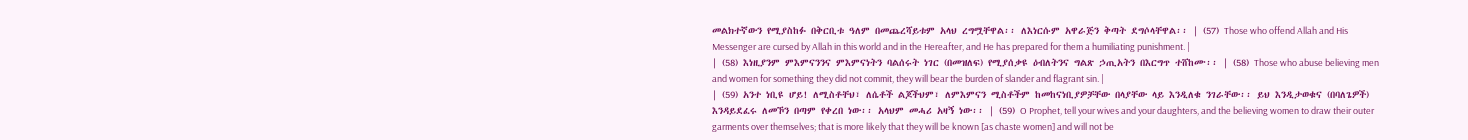መልክተኛውን የሚያስከፉ በቅርቢቱ ዓለም በመጨረሻይቱም አላህ ረግሟቸዋል፡፡ ለእነርሱም አዋራጅን ቅጣት ደግሶላቸዋል፡፡ | (57) Those who offend Allah and His Messenger are cursed by Allah in this world and in the Hereafter, and He has prepared for them a humiliating punishment. |
| (58) እነዚያንም ምእምናንንና ምእምናነትን ባልሰሩት ነገር (በመዝለፍ) የሚያሰቃዩ ዕብለትንና ግልጽ ኃጢአትን በእርግጥ ተሸከሙ፡፡ | (58) Those who abuse believing men and women for something they did not commit, they will bear the burden of slander and flagrant sin. |
| (59) አንተ ነቢዩ ሆይ! ለሚስቶቸህ፣ ለሴቶች ልጆችህም፣ ለምእምናን ሚስቶችም ከመከናነቢያዎቻቸው በላያቸው ላይ እንዲለቁ ንገራቸው፡፡ ይህ እንዲታወቁና (በባለጌዎች) እንዳይደፈሩ ለመኾን በጣም የቀረበ ነው፡፡ አላህም መሓሪ አዛኝ ነው፡፡ | (59) O Prophet, tell your wives and your daughters, and the believing women to draw their outer garments over themselves; that is more likely that they will be known [as chaste women] and will not be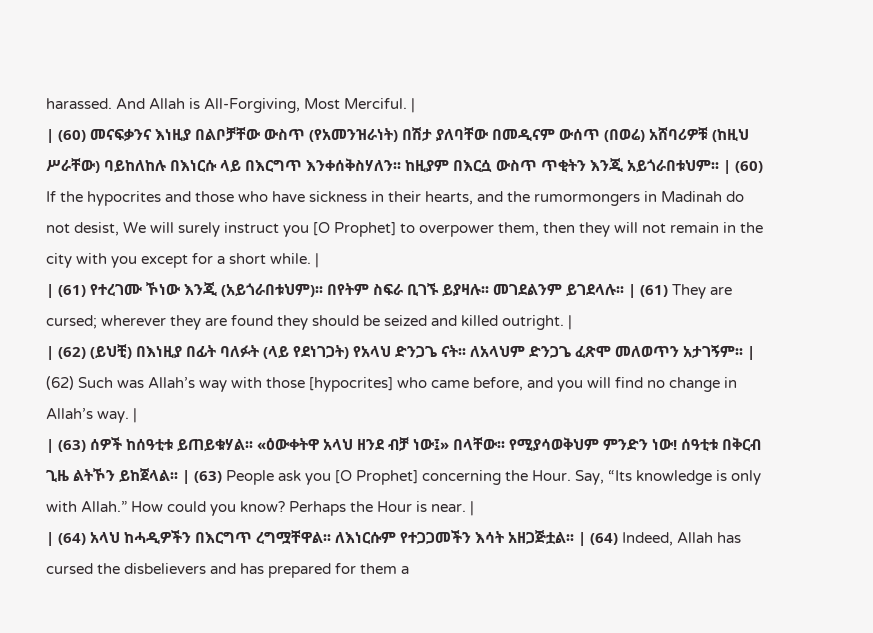harassed. And Allah is All-Forgiving, Most Merciful. |
| (60) መናፍቃንና እነዚያ በልቦቻቸው ውስጥ (የአመንዝራነት) በሽታ ያለባቸው በመዲናም ውሰጥ (በወሬ) አሸባሪዎቹ (ከዚህ ሥራቸው) ባይከለከሉ በእነርሱ ላይ በእርግጥ እንቀሰቅስሃለን፡፡ ከዚያም በእርሷ ውስጥ ጥቂትን እንጂ አይጎራበቱህም፡፡ | (60) If the hypocrites and those who have sickness in their hearts, and the rumormongers in Madinah do not desist, We will surely instruct you [O Prophet] to overpower them, then they will not remain in the city with you except for a short while. |
| (61) የተረገሙ ኾነው እንጂ (አይጎራበቱህም)፡፡ በየትም ስፍራ ቢገኙ ይያዛሉ፡፡ መገደልንም ይገደላሉ፡፡ | (61) They are cursed; wherever they are found they should be seized and killed outright. |
| (62) (ይህቺ) በእነዚያ በፊት ባለፉት (ላይ የደነገጋት) የአላህ ድንጋጌ ናት፡፡ ለአላህም ድንጋጌ ፈጽሞ መለወጥን አታገኝም፡፡ | (62) Such was Allah’s way with those [hypocrites] who came before, and you will find no change in Allah’s way. |
| (63) ሰዎች ከሰዓቲቱ ይጠይቁሃል፡፡ «ዕውቀትዋ አላህ ዘንደ ብቻ ነው፤» በላቸው፡፡ የሚያሳወቅህም ምንድን ነው! ሰዓቲቱ በቅርብ ጊዜ ልትኾን ይከጀላል፡፡ | (63) People ask you [O Prophet] concerning the Hour. Say, “Its knowledge is only with Allah.” How could you know? Perhaps the Hour is near. |
| (64) አላህ ከሓዲዎችን በእርግጥ ረግሟቸዋል፡፡ ለእነርሱም የተጋጋመችን እሳት አዘጋጅቷል፡፡ | (64) Indeed, Allah has cursed the disbelievers and has prepared for them a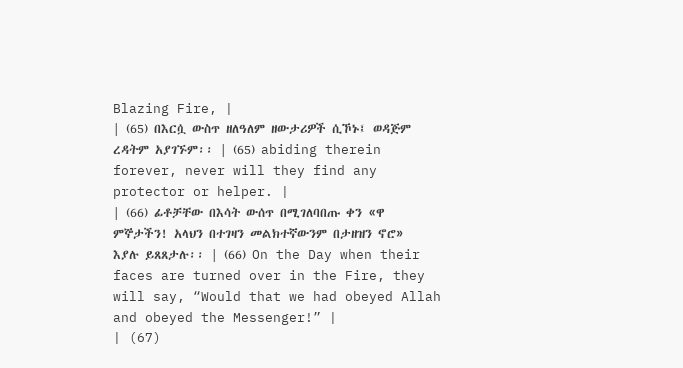Blazing Fire, |
| (65) በእርሷ ውስጥ ዘለዓለም ዘውታሪዎች ሲኾኑ፤ ወዳጅም ረዳትም አያገኙም፡፡ | (65) abiding therein forever, never will they find any protector or helper. |
| (66) ፊቶቻቸው በእሳት ውሰጥ በሚገለባበጡ ቀን «ዋ ምኞታችን! አላህን በተገዛን መልክተኛውንም በታዘዝን ኖሮ» እያሉ ይጸጸታሉ፡፡ | (66) On the Day when their faces are turned over in the Fire, they will say, “Would that we had obeyed Allah and obeyed the Messenger!” |
| (67)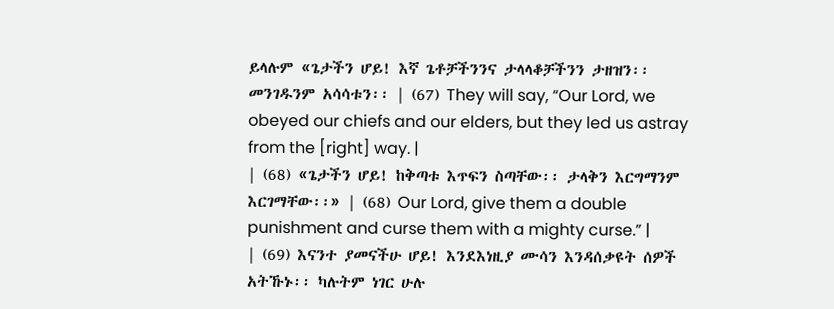ይላሉም «ጌታችን ሆይ! እኛ ጌቶቻችንንና ታላላቆቻችንን ታዘዝን፡፡ መንገዱንም አሳሳቱን፡፡ | (67) They will say, “Our Lord, we obeyed our chiefs and our elders, but they led us astray from the [right] way. |
| (68) «ጌታችን ሆይ! ከቅጣቱ እጥፍን ስጣቸው፡፡ ታላቅን እርግማንም እርገማቸው፡፡» | (68) Our Lord, give them a double punishment and curse them with a mighty curse.” |
| (69) እናንተ ያመናችሁ ሆይ! እንደእነዚያ ሙሳን እንዳሰቃዩት ሰዎች አትኹኑ፡፡ ካሉትም ነገር ሁሉ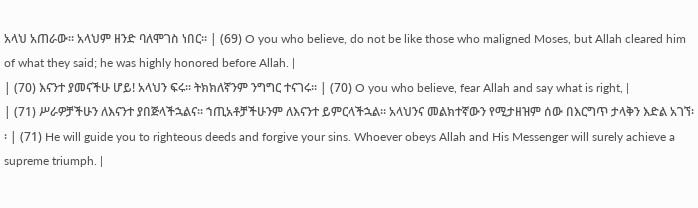አላህ አጠራው፡፡ አላህም ዘንድ ባለሞገስ ነበር፡፡ | (69) O you who believe, do not be like those who maligned Moses, but Allah cleared him of what they said; he was highly honored before Allah. |
| (70) እናንተ ያመናችሁ ሆይ! አላህን ፍሩ፡፡ ትክክለኛንም ንግግር ተናገሩ፡፡ | (70) O you who believe, fear Allah and say what is right, |
| (71) ሥራዎቻችሁን ለእናንተ ያበጅላችኋልና፡፡ ኀጢአቶቻችሁንም ለእናንተ ይምርላችኋል፡፡ አላህንና መልክተኛውን የሚታዘዝም ሰው በእርግጥ ታላቅን እድል አገኘ፡፡ | (71) He will guide you to righteous deeds and forgive your sins. Whoever obeys Allah and His Messenger will surely achieve a supreme triumph. |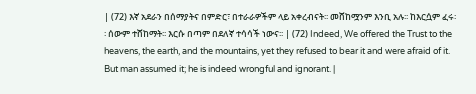| (72) እኛ አደራን በሰማያትና በምድር፣ በተራራዎችም ላይ አቀረብናት፡፡ መሸከሟንም እንቢ አሉ፡፡ ከእርሷም ፈሩ፡፡ ሰውም ተሸከማት፡፡ እርሱ በጣም በደለኛ ተሳሳች ነውና፡፡ | (72) Indeed, We offered the Trust to the heavens, the earth, and the mountains, yet they refused to bear it and were afraid of it. But man assumed it; he is indeed wrongful and ignorant. |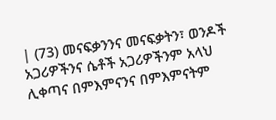| (73) መናፍቃንንና መናፍቃትን፣ ወንዶች አጋሪዎችንና ሴቶች አጋሪዎችንም አላህ ሊቀጣና በምእምናንና በምእምናትም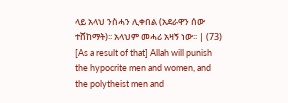ላይ አላህ ንስሓን ሊቀበል (አደራዋን ሰው ተሸከማት)፡፡ አላህም መሓሪ አዛኝ ነው፡፡ | (73) [As a result of that] Allah will punish the hypocrite men and women, and the polytheist men and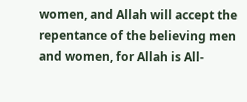women, and Allah will accept the repentance of the believing men and women, for Allah is All-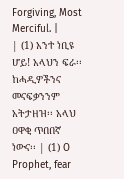Forgiving, Most Merciful. |
| (1) አንተ ነቢዩ ሆይ! አላህን ፍራ፡፡ ከሓዲዎችንና መናፍቃንንም አትታዘዝ፡፡ አላህ ዐዋቂ ጥበበኛ ነውና፡፡ | (1) O Prophet, fear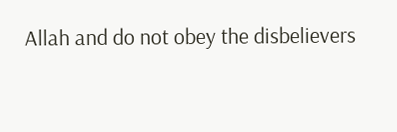Allah and do not obey the disbelievers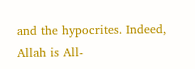and the hypocrites. Indeed, Allah is All-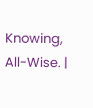Knowing, All-Wise. |